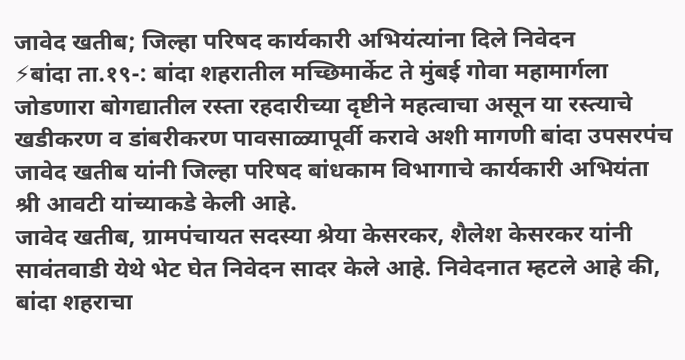जावेद खतीब; जिल्हा परिषद कार्यकारी अभियंत्यांना दिले निवेदन
⚡बांदा ता.१९-: बांदा शहरातील मच्छिमार्केट ते मुंबई गोवा महामार्गला जोडणारा बोगद्यातील रस्ता रहदारीच्या दृष्टीने महत्वाचा असून या रस्त्याचे खडीकरण व डांबरीकरण पावसाळ्यापूर्वी करावे अशी मागणी बांदा उपसरपंच जावेद खतीब यांनी जिल्हा परिषद बांधकाम विभागाचे कार्यकारी अभियंता श्री आवटी यांच्याकडे केली आहे.
जावेद खतीब, ग्रामपंचायत सदस्या श्रेया केसरकर, शैलेश केसरकर यांनी सावंतवाडी येथे भेट घेत निवेदन सादर केले आहे. निवेदनात म्हटले आहे की, बांदा शहराचा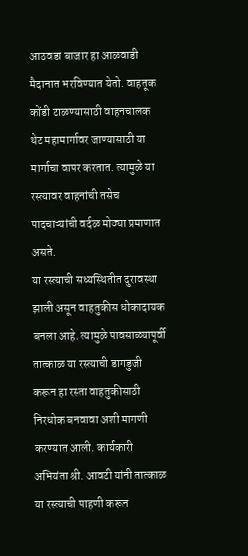आठवडा बाजार हा आळवाडी मैदानात भरविण्यात येतो. वाहतूक कोंडी टाळण्यासाठी वाहनचालक थेट महामार्गावर जाण्यासाठी या मार्गाचा वापर करतात. त्यामुळे या रस्त्यावर वाहनांची तसेच पादचाऱ्यांची वर्दळ मोठ्या प्रमाणात असते.
या रस्त्याची सध्यस्थितीत दुरावस्था झाली असून वाहतुकीस धोकादायक बनला आहे. त्यामुळे पावसाळ्यापूर्वी तात्काळ या रस्त्याची डागडुजी करून हा रस्ता वाहतुकीसाठी निरधोक बनवावा अशी मागणी करण्यात आली. कार्यकारी अभियंता श्री. आवटी यांनी तात्काळ या रस्त्याची पाहणी करून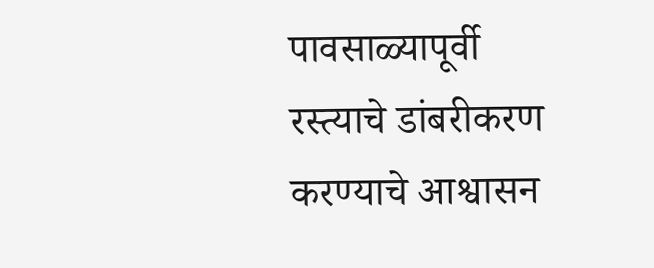पावसाळ्यापूर्वी रस्त्याचे डांबरीकरण करण्याचे आश्वासन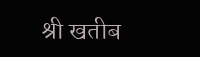श्री खतीब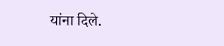यांना दिले.